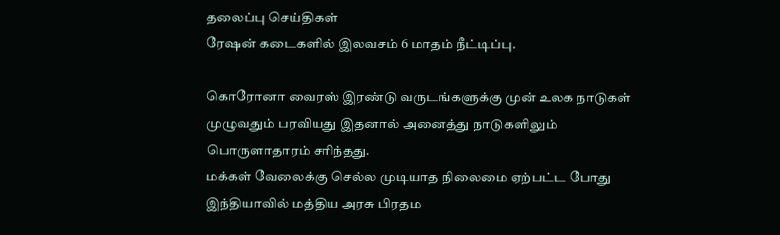தலைப்பு செய்திகள்
ரேஷன் கடைகளில் இலவசம் 6 மாதம் நீட்டிப்பு.

கொரோனா வைரஸ் இரண்டு வருடங்களுக்கு முன் உலக நாடுகள் முழுவதும் பரவியது இதனால் அனைத்து நாடுகளிலும் பொருளாதாரம் சரிந்தது.
மக்கள் வேலைக்கு செல்ல முடியாத நிலைமை ஏற்பட்ட போது இந்தியாவில் மத்திய அரசு பிரதம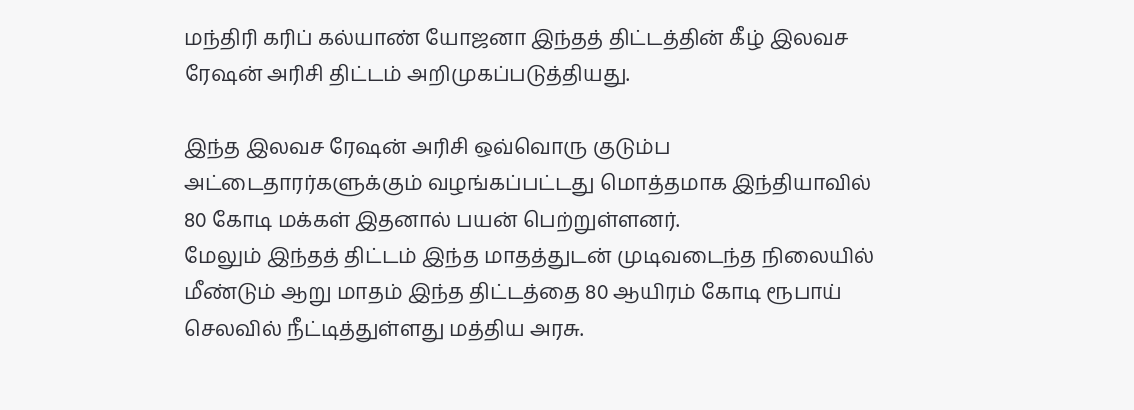மந்திரி கரிப் கல்யாண் யோஜனா இந்தத் திட்டத்தின் கீழ் இலவச ரேஷன் அரிசி திட்டம் அறிமுகப்படுத்தியது.

இந்த இலவச ரேஷன் அரிசி ஒவ்வொரு குடும்ப அட்டைதாரர்களுக்கும் வழங்கப்பட்டது மொத்தமாக இந்தியாவில் 80 கோடி மக்கள் இதனால் பயன் பெற்றுள்ளனர்.
மேலும் இந்தத் திட்டம் இந்த மாதத்துடன் முடிவடைந்த நிலையில் மீண்டும் ஆறு மாதம் இந்த திட்டத்தை 80 ஆயிரம் கோடி ரூபாய் செலவில் நீட்டித்துள்ளது மத்திய அரசு.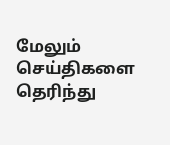மேலும் செய்திகளை தெரிந்து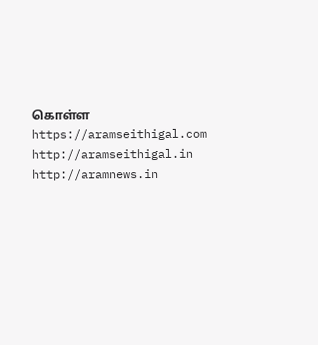கொள்ள https://aramseithigal.com http://aramseithigal.in http://aramnews.in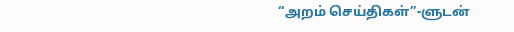“அறம் செய்திகள்”-ளுடன்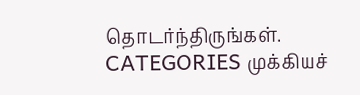தொடர்ந்திருங்கள்.
CATEGORIES முக்கியச்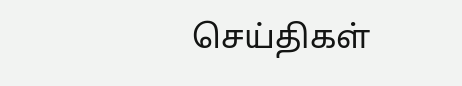செய்திகள்